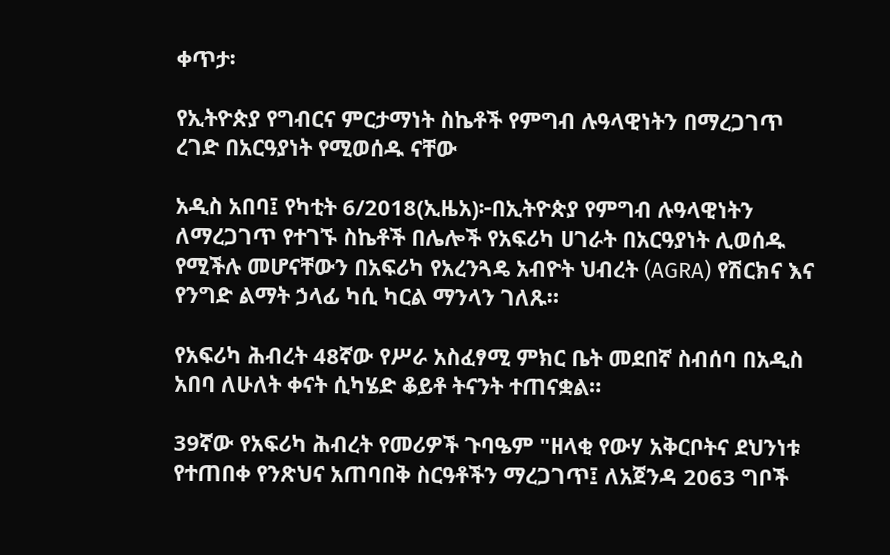ቀጥታ፡

የኢትዮጵያ የግብርና ምርታማነት ስኬቶች የምግብ ሉዓላዊነትን በማረጋገጥ ረገድ በአርዓያነት የሚወሰዱ ናቸው

አዲስ አበባ፤ የካቲት 6/2018(ኢዜአ)፦በኢትዮጵያ የምግብ ሉዓላዊነትን ለማረጋገጥ የተገኙ ስኬቶች በሌሎች የአፍሪካ ሀገራት በአርዓያነት ሊወሰዱ የሚችሉ መሆናቸውን በአፍሪካ የአረንጓዴ አብዮት ህብረት (AGRA) የሽርክና እና የንግድ ልማት ኃላፊ ካሲ ካርል ማንላን ገለጹ።

የአፍሪካ ሕብረት 48ኛው የሥራ አስፈፃሚ ምክር ቤት መደበኛ ስብሰባ በአዲስ አበባ ለሁለት ቀናት ሲካሄድ ቆይቶ ትናንት ተጠናቋል።

39ኛው የአፍሪካ ሕብረት የመሪዎች ጉባዔም "ዘላቂ የውሃ አቅርቦትና ደህንነቱ የተጠበቀ የንጽህና አጠባበቅ ስርዓቶችን ማረጋገጥ፤ ለአጀንዳ 2063 ግቦች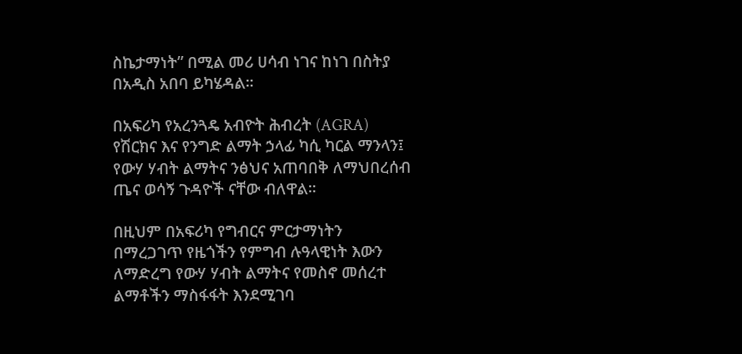ስኬታማነት” በሚል መሪ ሀሳብ ነገና ከነገ በስትያ በአዲስ አበባ ይካሄዳል።

በአፍሪካ የአረንጓዴ አብዮት ሕብረት (AGRA) የሽርክና እና የንግድ ልማት ኃላፊ ካሲ ካርል ማንላን፤ የውሃ ሃብት ልማትና ንፅህና አጠባበቅ ለማህበረሰብ ጤና ወሳኝ ጉዳዮች ናቸው ብለዋል።

በዚህም በአፍሪካ የግብርና ምርታማነትን በማረጋገጥ የዜጎችን የምግብ ሉዓላዊነት እውን ለማድረግ የውሃ ሃብት ልማትና የመስኖ መሰረተ ልማቶችን ማስፋፋት እንደሚገባ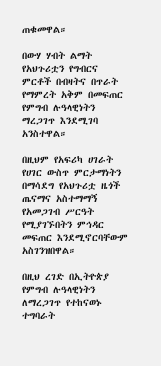ጠቁመዋል።

በውሃ ሃብት ልማት የአህጉሪቷን የግብርና ምርቶች በብዛትና በጥራት የማምረት አቅም በመፍጠር የምግብ ሉዓላዊነትን ማረጋገጥ እንደሚገባ አንስተዋል።

በዚህም የአፍሪካ ሀገራት የሀገር ውስጥ ምርታማነትን በማሳደግ የአህጉሪቷ ዜጎች ጤናማና አስተማማኝ የአመጋገብ ሥርዓት የሚያገኙበትን ምኅዳር መፍጠር እንደሚኖርባቸውም አስገንዝበዋል።

በዚህ ረገድ በኢትዮጵያ የምግብ ሉዓላዊነትን ለማረጋገጥ የተከናወኑ ተግባራት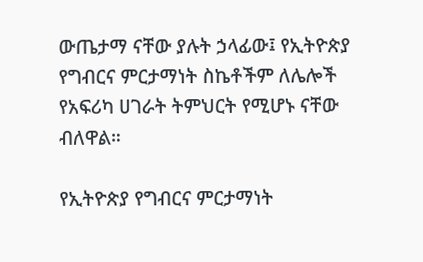ውጤታማ ናቸው ያሉት ኃላፊው፤ የኢትዮጵያ የግብርና ምርታማነት ስኬቶችም ለሌሎች የአፍሪካ ሀገራት ትምህርት የሚሆኑ ናቸው ብለዋል።

የኢትዮጵያ የግብርና ምርታማነት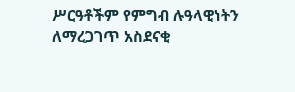ሥርዓቶችም የምግብ ሉዓላዊነትን ለማረጋገጥ አስደናቂ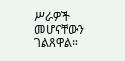ሥራዎች መሆናቸውን ገልጸዋል።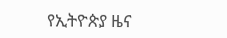የኢትዮጵያ ዜና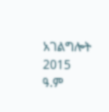አገልግሎት
2015
ዓ.ም